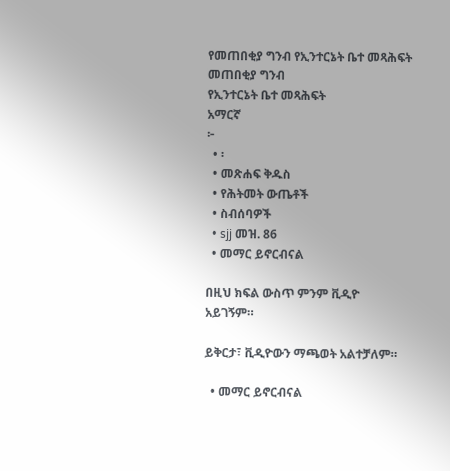የመጠበቂያ ግንብ የኢንተርኔት ቤተ መጻሕፍት
መጠበቂያ ግንብ
የኢንተርኔት ቤተ መጻሕፍት
አማርኛ
፦
  • ፡
  • መጽሐፍ ቅዱስ
  • የሕትመት ውጤቶች
  • ስብሰባዎች
  • sjj መዝ. 86
  • መማር ይኖርብናል

በዚህ ክፍል ውስጥ ምንም ቪዲዮ አይገኝም።

ይቅርታ፣ ቪዲዮውን ማጫወት አልተቻለም።

  • መማር ይኖርብናል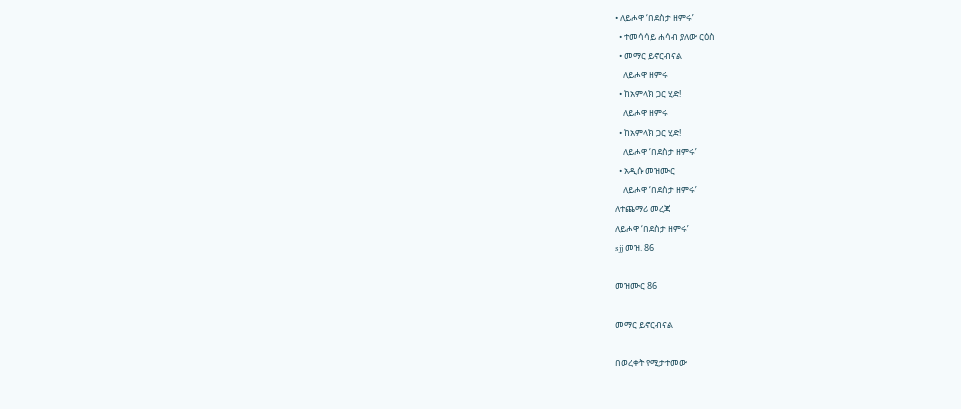• ለይሖዋ ‘በደስታ ዘምሩ’
  • ተመሳሳይ ሐሳብ ያለው ርዕስ
  • መማር ይኖርብናል
    ለይሖዋ ዘምሩ
  • ከአምላክ ጋር ሂድ!
    ለይሖዋ ዘምሩ
  • ከአምላክ ጋር ሂድ!
    ለይሖዋ ‘በደስታ ዘምሩ’
  • አዲሱ መዝሙር
    ለይሖዋ ‘በደስታ ዘምሩ’
ለተጨማሪ መረጃ
ለይሖዋ ‘በደስታ ዘምሩ’
sjj መዝ. 86

መዝሙር 86

መማር ይኖርብናል

በወረቀት የሚታተመው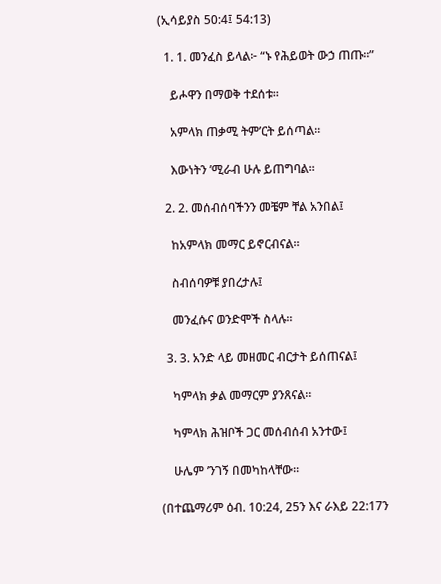(ኢሳይያስ 50:4፤ 54:13)

  1. 1. መንፈስ ይላል፦ “ኑ የሕይወት ውኃ ጠጡ።”

    ይሖዋን በማወቅ ተደሰቱ።

    አምላክ ጠቃሚ ትም’ርት ይሰጣል።

    እውነትን ’ሚራብ ሁሉ ይጠግባል።

  2. 2. መሰብሰባችንን መቼም ቸል አንበል፤

    ከአምላክ መማር ይኖርብናል።

    ስብሰባዎቹ ያበረታሉ፤

    መንፈሱና ወንድሞች ስላሉ።

  3. 3. አንድ ላይ መዘመር ብርታት ይሰጠናል፤

    ካምላክ ቃል መማርም ያንጸናል።

    ካምላክ ሕዝቦች ጋር መሰብሰብ አንተው፤

    ሁሌም ’ንገኝ በመካከላቸው።

(በተጨማሪም ዕብ. 10:24, 25ን እና ራእይ 22:17ን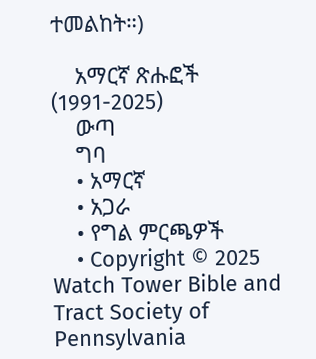ተመልከት።)

    አማርኛ ጽሑፎች (1991-2025)
    ውጣ
    ግባ
    • አማርኛ
    • አጋራ
    • የግል ምርጫዎች
    • Copyright © 2025 Watch Tower Bible and Tract Society of Pennsylvania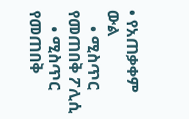• የአጠቃቀም ውል
    • ሚስጥር የመጠበቅ ፖሊሲ
    • ሚስጥር የመጠበቅ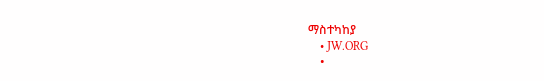ማስተካከያ
    • JW.ORG
    •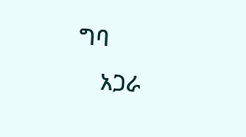ግባ
    አጋራ